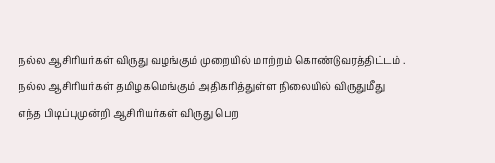நல்ல ஆசிரியர்கள் விருது வழங்கும் முறையில் மாற்றம் கொண்டுவரத்திட்டம் .
நல்ல ஆசிரியர்கள் தமிழகமெங்கும் அதிகரித்துள்ள நிலையில் விருதுமீது எந்த பிடிப்புமுன்றி ஆசிரியர்கள் விருது பெற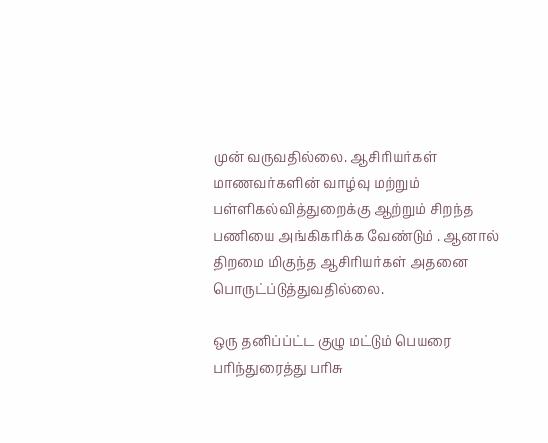முன் வருவதில்லை. ஆசிரியர்கள் மாணவர்களின் வாழ்வு மற்றும் பள்ளிகல்வித்துறைக்கு ஆற்றும் சிறந்த பணியை அங்கிகரிக்க வேண்டும் . ஆனால் திறமை மிகுந்த ஆசிரியர்கள் அதனை பொருட்ப்டுத்துவதில்லை.

ஒரு தனிப்ப்ட்ட குழு மட்டும் பெயரை பரிந்துரைத்து பரிசு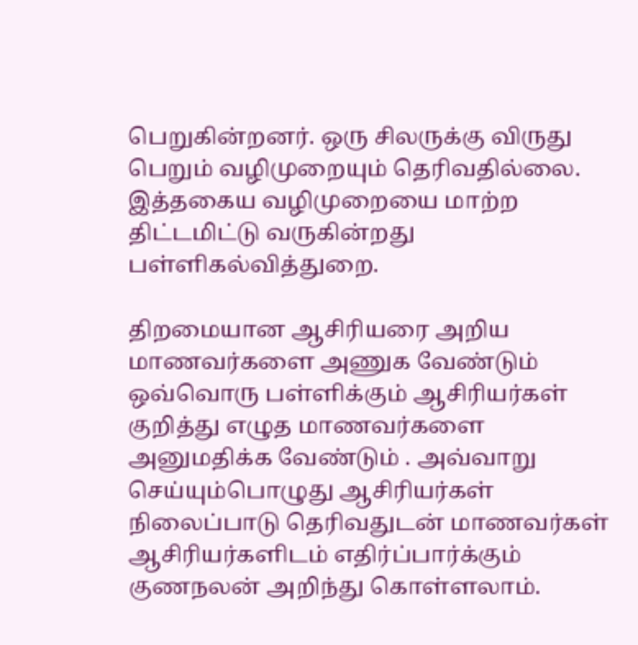பெறுகின்றனர். ஒரு சிலருக்கு விருது பெறும் வழிமுறையும் தெரிவதில்லை. இத்தகைய வழிமுறையை மாற்ற திட்டமிட்டு வருகின்றது பள்ளிகல்வித்துறை.

திறமையான ஆசிரியரை அறிய மாணவர்களை அணுக வேண்டும் ஒவ்வொரு பள்ளிக்கும் ஆசிரியர்கள் குறித்து எழுத மாணவர்களை அனுமதிக்க வேண்டும் . அவ்வாறு செய்யும்பொழுது ஆசிரியர்கள் நிலைப்பாடு தெரிவதுடன் மாணவர்கள் ஆசிரியர்களிடம் எதிர்ப்பார்க்கும் குணநலன் அறிந்து கொள்ளலாம்.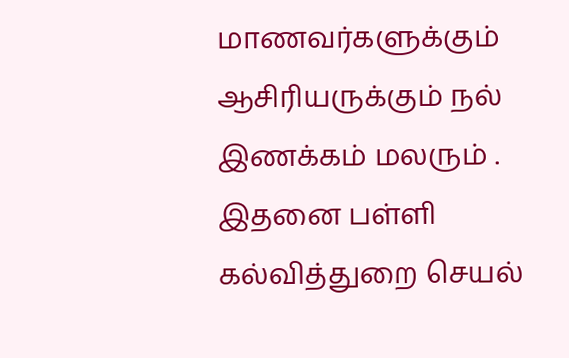மாணவர்களுக்கும் ஆசிரியருக்கும் நல் இணக்கம் மலரும் . இதனை பள்ளி கல்வித்துறை செயல்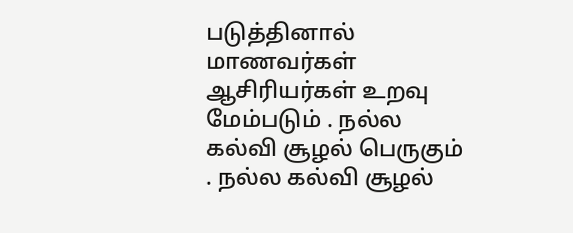படுத்தினால் மாணவர்கள் ஆசிரியர்கள் உறவு மேம்படும் . நல்ல கல்வி சூழல் பெருகும் . நல்ல கல்வி சூழல்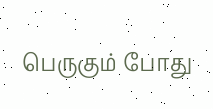பெருகும் போது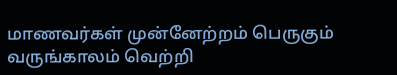மாணவர்கள் முன்னேற்றம் பெருகும் வருங்காலம் வெற்றி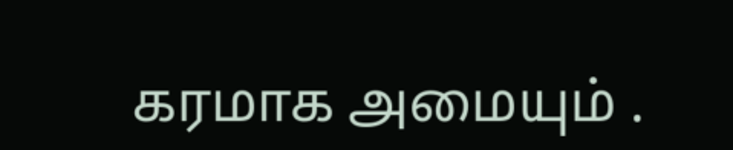கரமாக அமையும் .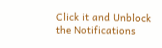Click it and Unblock the Notifications